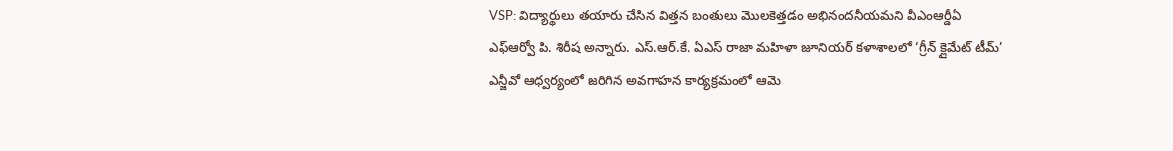VSP: విద్యార్థులు తయారు చేసిన విత్తన బంతులు మొలకెత్తడం అభినందనీయమని వీఎంఆర్డీఏ ఎఫ్ఆర్వో పి. శిరీష అన్నారు. ఎస్.ఆర్.కే. ఏఎస్ రాజా మహిళా జూనియర్ కళాశాలలో ‘గ్రీన్ క్లైమేట్ టీమ్’ ఎన్జీవో ఆధ్వర్యంలో జరిగిన అవగాహన కార్యక్రమంలో ఆమె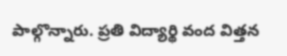పాల్గొన్నారు. ప్రతి విద్యార్థి వంద విత్తన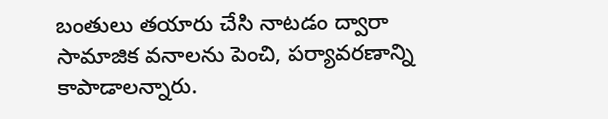బంతులు తయారు చేసి నాటడం ద్వారా సామాజిక వనాలను పెంచి, పర్యావరణాన్ని కాపాడాలన్నారు.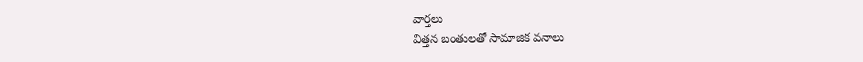వార్తలు
విత్తన బంతులతో సామాజిక వనాలు